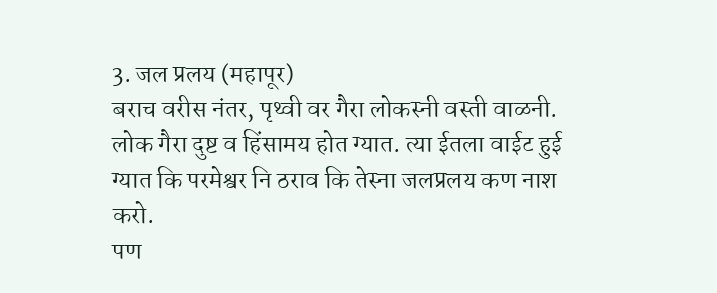3. जल प्रलय (महापूर)
बराच वरीस नंतर, पृथ्वी वर गैरा लोकस्नी वस्ती वाळनी. लोक गैरा दुष्ट व हिंसामय होत ग्यात. त्या ईतला वाईट हुई ग्यात कि परमेश्वर नि ठराव कि तेस्ना जलप्रलय कण नाश करो.
पण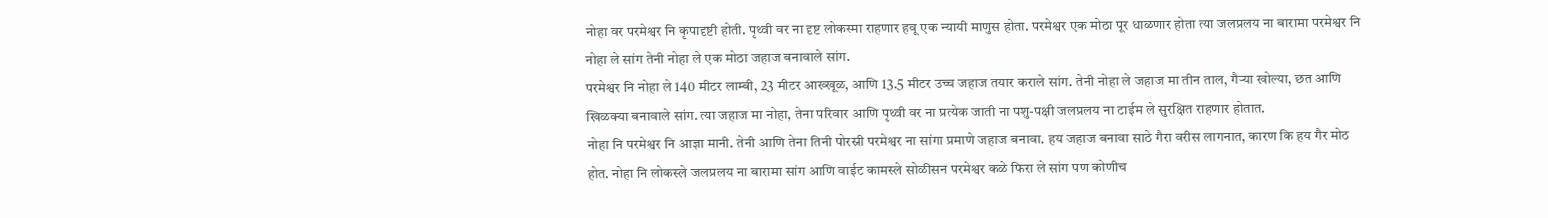नोहा वर परमेश्वर नि कृपादृष्टी होती. पृथ्वी वर ना दृष्ट लोकस्मा राहणार हवू एक न्यायी माणुस होता. परमेश्वर एक मोठा पूर धाळणार होता त्या जलप्रलय ना बारामा परमेश्वर नि नोहा ले सांग तेनी नोहा ले एक मोठा जहाज बनावाले सांग.
परमेश्वर नि नोहा ले 140 मीटर लाम्बी, 23 मीटर आख्खूळ, आणि 13.5 मीटर उच्च जहाज तयार कराले सांग. तेनी नोहा ले जहाज मा तीन ताल, गैऱ्या खोल्या, छत आणि खिळक्या बनावाले सांग. त्या जहाज मा नोहा, तेना परिवार आणि पृथ्वी वर ना प्रत्येक जाती ना पशु-पक्षी जलप्रलय ना टाईम ले सुरक्षित राहणार होतात.
नोहा नि परमेश्वर नि आज्ञा मानी. तेनी आणि तेना तिनी पोरस्नी परमेश्वर ना सांगा प्रमाणे जहाज बनावा. हय जहाज बनावा साठे गैरा वरीस लागनात, कारण कि हय गैर मोठ होत. नोहा नि लोकस्ले जलप्रलय ना बारामा सांग आणि वाईट कामस्ले सोळीसन परमेश्वर कळे फिरा ले सांग पण कोणीच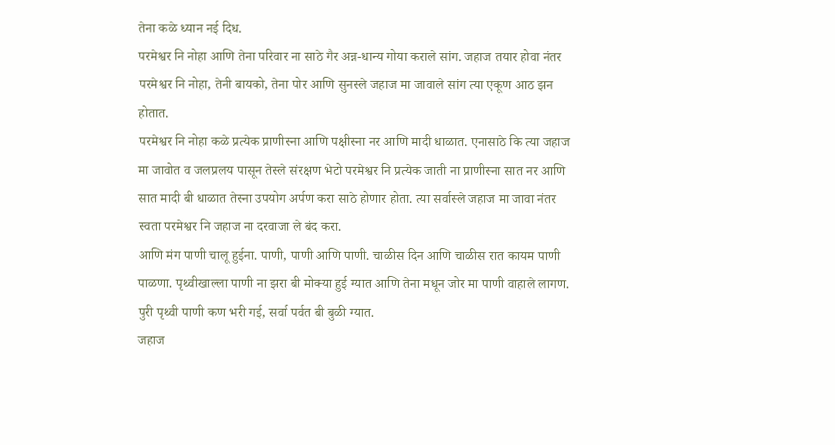तेना कळे ध्यान नई दिध.
परमेश्वर नि नोहा आणि तेना परिवार ना साठे गैर अन्न-धान्य गोया कराले सांग. जहाज तयार होवा नंतर परमेश्वर नि नोहा, तेनी बायको, तेना पोर आणि सुनस्ले जहाज मा जावाले सांग त्या एकूण आठ झन होतात.
परमेश्वर नि नोहा कळे प्रत्येक प्राणीस्ना आणि पक्षीस्ना नर आणि मादी धाळात. एनासाठे कि त्या जहाज मा जावोत व जलप्रलय पासून तेस्ले संरक्षण भेटो परमेश्वर नि प्रत्येक जाती ना प्राणीस्ना सात नर आणि सात मादी बी धाळात तेस्ना उपयोग अर्पण करा साठे होणार होता. त्या सर्वास्ले जहाज मा जावा नंतर स्वता परमेश्वर नि जहाज ना दरवाजा ले बंद करा.
आणि मंग पाणी चालू हुईना. पाणी, पाणी आणि पाणी. चाळीस दिन आणि चाळीस रात कायम पाणी पाळणा. पृथ्वीखाल्ला पाणी ना झरा बी मोक्या हुई ग्यात आणि तेना मधून जोर मा पाणी वाहाले लागण. पुरी पृथ्वी पाणी कण भरी गई, सर्वा पर्वत बी बुळी ग्यात.
जहाज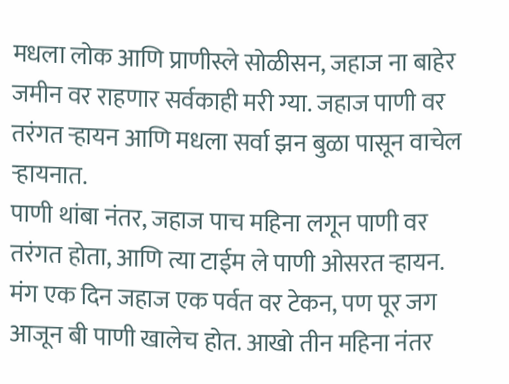मधला लोक आणि प्राणीस्ले सोळीसन, जहाज ना बाहेर जमीन वर राहणार सर्वकाही मरी ग्या. जहाज पाणी वर तरंगत ऱ्हायन आणि मधला सर्वा झन बुळा पासून वाचेल ऱ्हायनात.
पाणी थांबा नंतर, जहाज पाच महिना लगून पाणी वर तरंगत होता, आणि त्या टाईम ले पाणी ओसरत ऱ्हायन. मंग एक दिन जहाज एक पर्वत वर टेकन, पण पूर जग आजून बी पाणी खालेच होत. आखो तीन महिना नंतर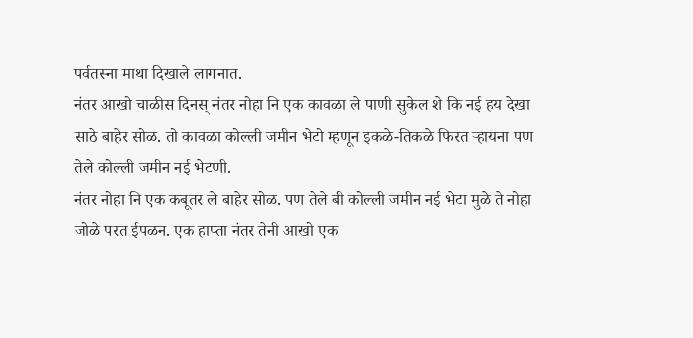पर्वतस्ना माथा दिखाले लागनात.
नंतर आखो चाळीस दिनस् नंतर नोहा नि एक कावळा ले पाणी सुकेल शे कि नई हय देखा साठे बाहेर सोळ. तो कावळा कोल्ली जमीन भेटो म्हणून इकळे-तिकळे फिरत ऱ्हायना पण तेले कोल्ली जमीन नई भेटणी.
नंतर नोहा नि एक कबूतर ले बाहेर सोळ. पण तेले बी कोल्ली जमीन नई भेटा मुळे ते नोहा जोळे परत ईपळन. एक हाप्ता नंतर तेनी आखो एक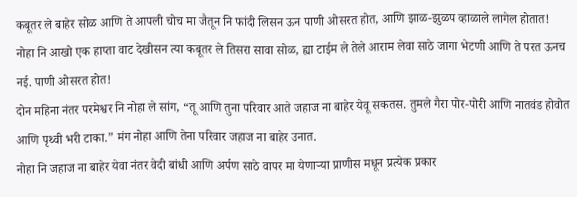कबूतर ले बाहेर सोळ आणि ते आपली चोच मा जैतून नि फांदी लिसन ऊन पाणी ओसरत होत, आणि झाळ-झुळप व्हाळाले लागेल होतात!
नोहा नि आखो एक हाप्ता वाट देखीसन त्या कबूतर ले तिसरा सावा सोळ, ह्या टाईम ले तेले आराम लेवा साठे जागा भेटणी आणि ते परत ऊनच नई. पाणी ओसरत होत!
दोन महिना नंतर परमेश्वर नि नोहा ले सांग, “तू आणि तुना परिवार आते जहाज ना बाहेर येवू सकतस. तुमले गैरा पोर-पोरी आणि नातवंड होवोत आणि पृथ्वी भरी टाका.” मंग नोहा आणि तेना परिवार जहाज ना बाहेर उनात.
नोहा नि जहाज ना बाहेर येवा नंतर वेदी बांधी आणि अर्पण साठे वापर मा येणाऱ्या प्राणीस मधून प्रत्येक प्रकार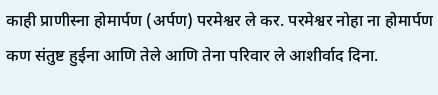काही प्राणीस्ना होमार्पण (अर्पण) परमेश्वर ले कर. परमेश्वर नोहा ना होमार्पण कण संतुष्ट हुईना आणि तेले आणि तेना परिवार ले आशीर्वाद दिना.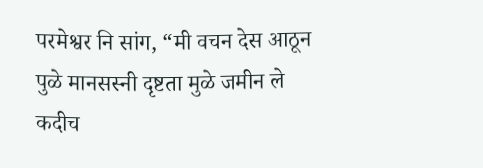परमेश्वर नि सांग, “मी वचन देस आठून पुळे मानसस्नी दृष्टता मुळे जमीन ले कदीच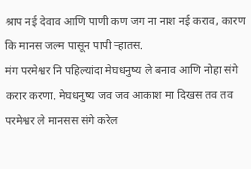श्राप नई देवाव आणि पाणी कण जग ना नाश नई कराव, कारण कि मानस जल्म पासून पापी ऱ्हातस.
मंग परमेश्वर नि पहिल्यांदा मेघधनुष्य ले बनाव आणि नोहा संगे करार करणा. मेघधनुष्य जव जव आकाश मा दिखस तव तव परमेश्वर ले मानसस संगे करेल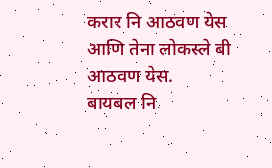करार नि आठवण येस आणि तेना लोकस्ले बी आठवण येस.
बायबल नि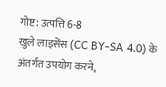गोष्ट: उत्पत्ति 6-8
खुले लाइसेंस (CC BY-SA 4.0) के अंतर्गत उपयोग करने,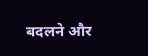बदलने और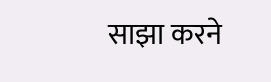साझा करने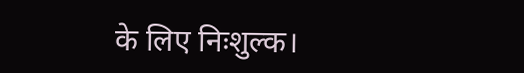के लिए निःशुल्क।